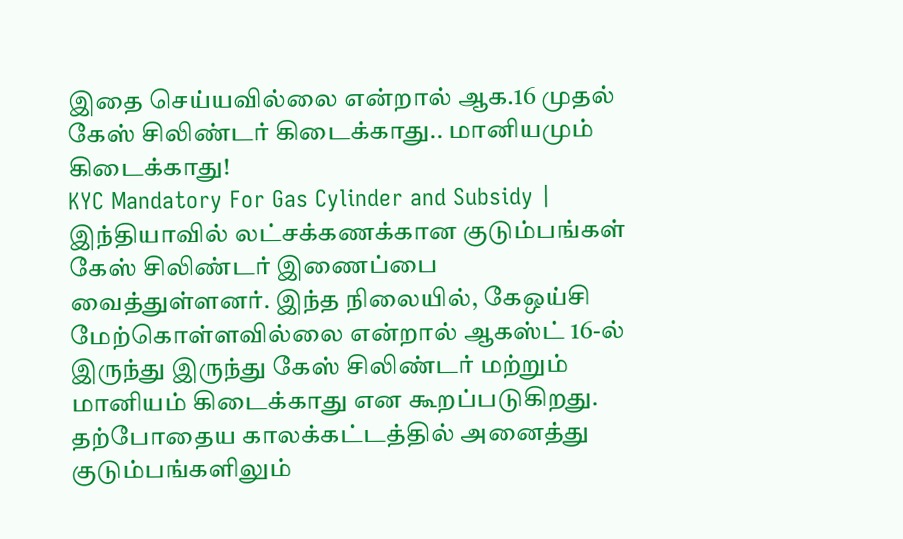இதை செய்யவில்லை என்றால் ஆக.16 முதல் கேஸ் சிலிண்டர் கிடைக்காது.. மானியமும் கிடைக்காது!
KYC Mandatory For Gas Cylinder and Subsidy | இந்தியாவில் லட்சக்கணக்கான குடும்பங்கள் கேஸ் சிலிண்டர் இணைப்பை வைத்துள்ளனர். இந்த நிலையில், கேஒய்சி மேற்கொள்ளவில்லை என்றால் ஆகஸ்ட் 16-ல் இருந்து இருந்து கேஸ் சிலிண்டர் மற்றும் மானியம் கிடைக்காது என கூறப்படுகிறது.
தற்போதைய காலக்கட்டத்தில் அனைத்து குடும்பங்களிலும்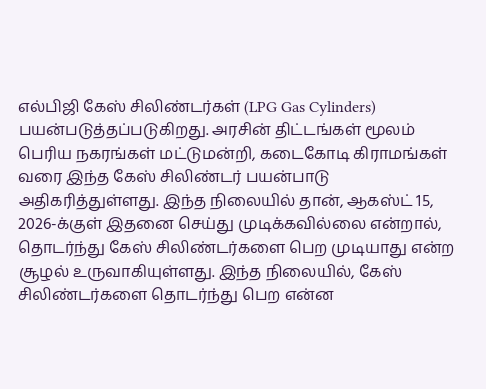எல்பிஜி கேஸ் சிலிண்டர்கள் (LPG Gas Cylinders) பயன்படுத்தப்படுகிறது. அரசின் திட்டங்கள் மூலம் பெரிய நகரங்கள் மட்டுமன்றி, கடைகோடி கிராமங்கள் வரை இந்த கேஸ் சிலிண்டர் பயன்பாடு அதிகரித்துள்ளது. இந்த நிலையில் தான், ஆகஸ்ட் 15, 2026-க்குள் இதனை செய்து முடிக்கவில்லை என்றால், தொடர்ந்து கேஸ் சிலிண்டர்களை பெற முடியாது என்ற சூழல் உருவாகியுள்ளது. இந்த நிலையில், கேஸ் சிலிண்டர்களை தொடர்ந்து பெற என்ன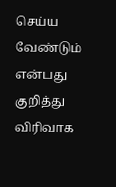செய்ய வேண்டும் என்பது குறித்து விரிவாக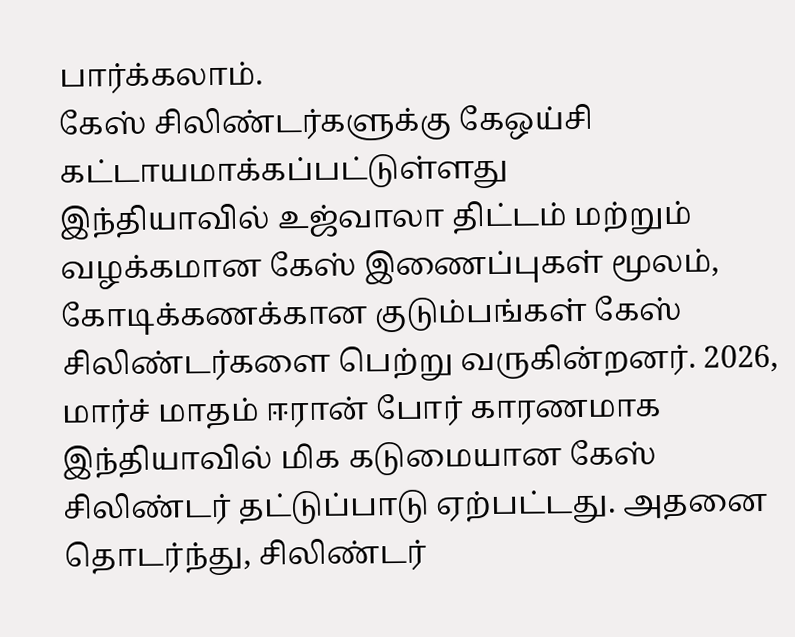பார்க்கலாம்.
கேஸ் சிலிண்டர்களுக்கு கேஒய்சி கட்டாயமாக்கப்பட்டுள்ளது
இந்தியாவில் உஜ்வாலா திட்டம் மற்றும் வழக்கமான கேஸ் இணைப்புகள் மூலம், கோடிக்கணக்கான குடும்பங்கள் கேஸ் சிலிண்டர்களை பெற்று வருகின்றனர். 2026, மார்ச் மாதம் ஈரான் போர் காரணமாக இந்தியாவில் மிக கடுமையான கேஸ் சிலிண்டர் தட்டுப்பாடு ஏற்பட்டது. அதனை தொடர்ந்து, சிலிண்டர்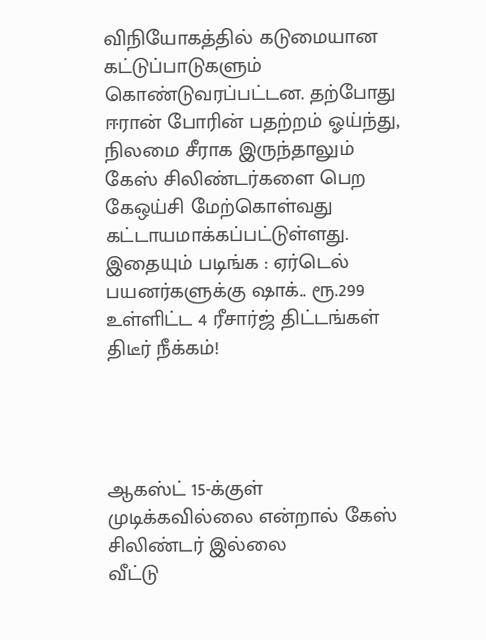விநியோகத்தில் கடுமையான கட்டுப்பாடுகளும் கொண்டுவரப்பட்டன. தற்போது ஈரான் போரின் பதற்றம் ஓய்ந்து, நிலமை சீராக இருந்தாலும் கேஸ் சிலிண்டர்களை பெற கேஒய்சி மேற்கொள்வது கட்டாயமாக்கப்பட்டுள்ளது.
இதையும் படிங்க : ஏர்டெல் பயனர்களுக்கு ஷாக்.. ரூ.299 உள்ளிட்ட 4 ரீசார்ஜ் திட்டங்கள் திடீர் நீக்கம்!




ஆகஸ்ட் 15-க்குள் முடிக்கவில்லை என்றால் கேஸ் சிலிண்டர் இல்லை
வீட்டு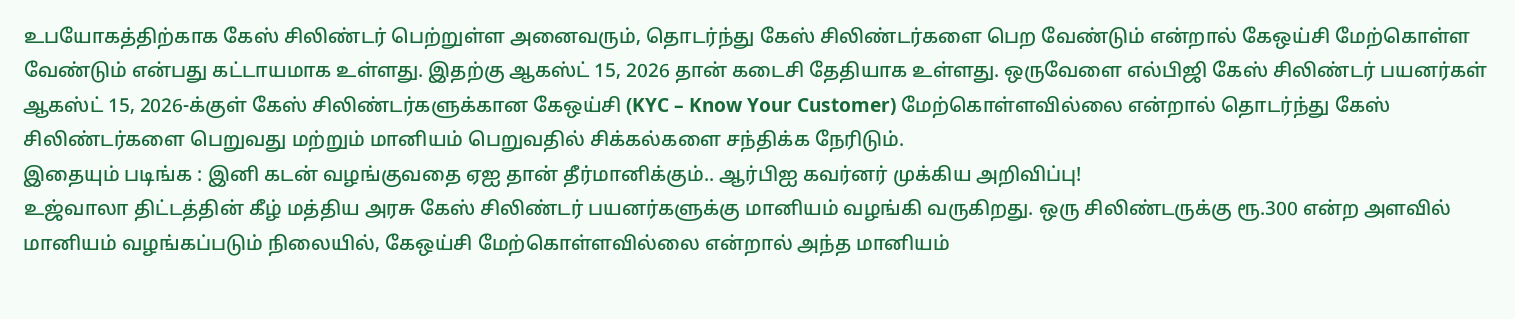உபயோகத்திற்காக கேஸ் சிலிண்டர் பெற்றுள்ள அனைவரும், தொடர்ந்து கேஸ் சிலிண்டர்களை பெற வேண்டும் என்றால் கேஒய்சி மேற்கொள்ள வேண்டும் என்பது கட்டாயமாக உள்ளது. இதற்கு ஆகஸ்ட் 15, 2026 தான் கடைசி தேதியாக உள்ளது. ஒருவேளை எல்பிஜி கேஸ் சிலிண்டர் பயனர்கள் ஆகஸ்ட் 15, 2026-க்குள் கேஸ் சிலிண்டர்களுக்கான கேஒய்சி (KYC – Know Your Customer) மேற்கொள்ளவில்லை என்றால் தொடர்ந்து கேஸ் சிலிண்டர்களை பெறுவது மற்றும் மானியம் பெறுவதில் சிக்கல்களை சந்திக்க நேரிடும்.
இதையும் படிங்க : இனி கடன் வழங்குவதை ஏஐ தான் தீர்மானிக்கும்.. ஆர்பிஐ கவர்னர் முக்கிய அறிவிப்பு!
உஜ்வாலா திட்டத்தின் கீழ் மத்திய அரசு கேஸ் சிலிண்டர் பயனர்களுக்கு மானியம் வழங்கி வருகிறது. ஒரு சிலிண்டருக்கு ரூ.300 என்ற அளவில் மானியம் வழங்கப்படும் நிலையில், கேஒய்சி மேற்கொள்ளவில்லை என்றால் அந்த மானியம்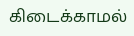கிடைக்காமல்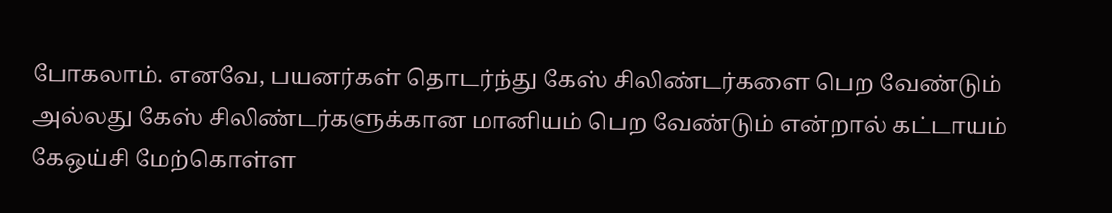போகலாம். எனவே, பயனர்கள் தொடர்ந்து கேஸ் சிலிண்டர்களை பெற வேண்டும் அல்லது கேஸ் சிலிண்டர்களுக்கான மானியம் பெற வேண்டும் என்றால் கட்டாயம் கேஒய்சி மேற்கொள்ள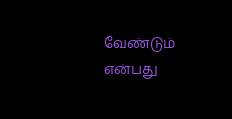வேண்டும் என்பது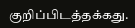குறிப்பிடத்தக்கது.